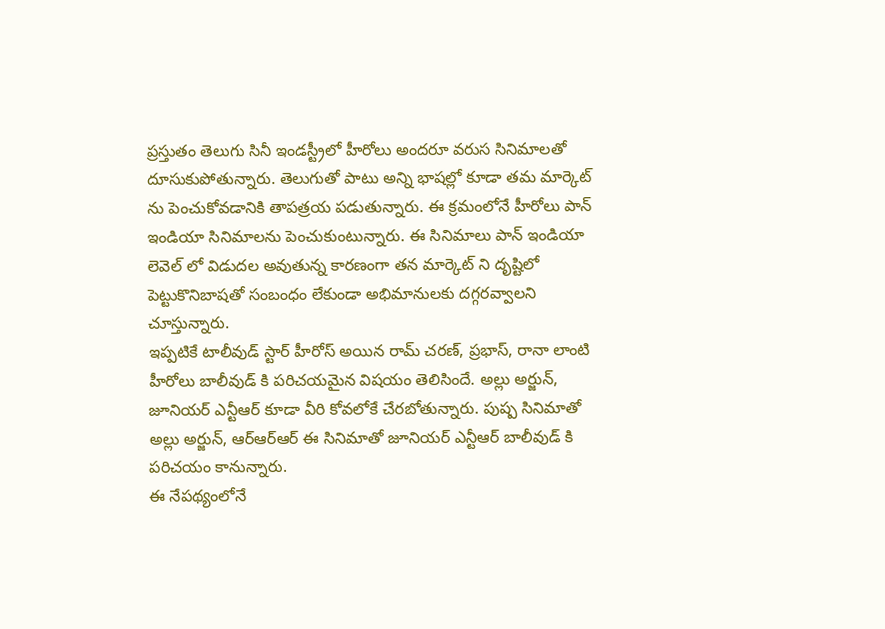ప్రస్తుతం తెలుగు సినీ ఇండస్ట్రీలో హీరోలు అందరూ వరుస సినిమాలతో దూసుకుపోతున్నారు. తెలుగుతో పాటు అన్ని భాషల్లో కూడా తమ మార్కెట్ ను పెంచుకోవడానికి తాపత్రయ పడుతున్నారు. ఈ క్రమంలోనే హీరోలు పాన్ ఇండియా సినిమాలను పెంచుకుంటున్నారు. ఈ సినిమాలు పాన్ ఇండియా లెవెల్ లో విడుదల అవుతున్న కారణంగా తన మార్కెట్ ని దృష్టిలో పెట్టుకొనిబాషతో సంబంధం లేకుండా అభిమానులకు దగ్గరవ్వాలని చూస్తున్నారు.
ఇప్పటికే టాలీవుడ్ స్టార్ హీరోస్ అయిన రామ్ చరణ్, ప్రభాస్, రానా లాంటి హీరోలు బాలీవుడ్ కి పరిచయమైన విషయం తెలిసిందే. అల్లు అర్జున్, జూనియర్ ఎన్టీఆర్ కూడా వీరి కోవలోకే చేరబోతున్నారు. పుష్ప సినిమాతో అల్లు అర్జున్, ఆర్ఆర్ఆర్ ఈ సినిమాతో జూనియర్ ఎన్టీఆర్ బాలీవుడ్ కి పరిచయం కానున్నారు.
ఈ నేపథ్యంలోనే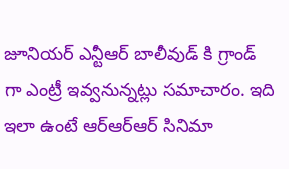జూనియర్ ఎన్టీఆర్ బాలీవుడ్ కి గ్రాండ్ గా ఎంట్రీ ఇవ్వనున్నట్లు సమాచారం. ఇది ఇలా ఉంటే ఆర్ఆర్ఆర్ సినిమా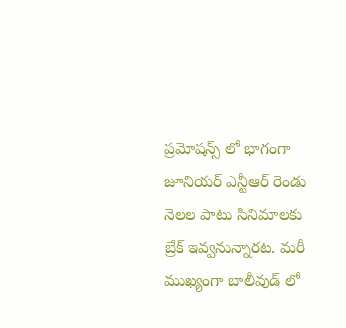ప్రమోషన్స్ లో భాగంగా జూనియర్ ఎన్టీఆర్ రెండు నెలల పాటు సినిమాలకు బ్రేక్ ఇవ్వనున్నారట. మరీ ముఖ్యంగా బాలీవుడ్ లో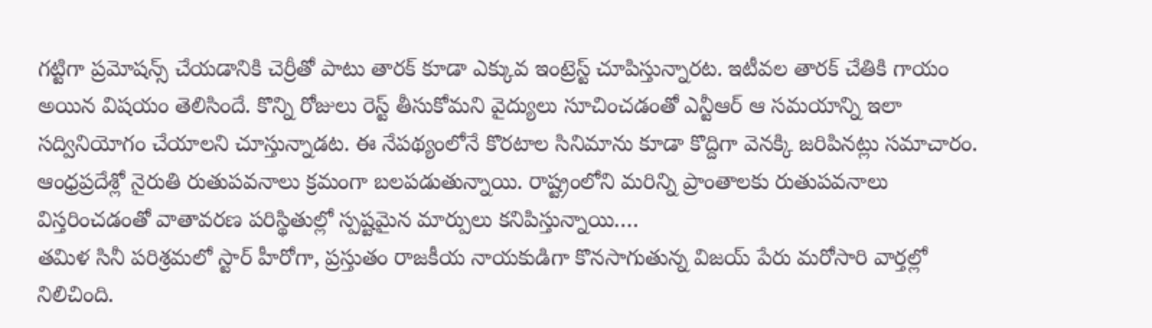గట్టిగా ప్రమోషన్స్ చేయడానికి చెర్రీతో పాటు తారక్ కూడా ఎక్కువ ఇంట్రెస్ట్ చూపిస్తున్నారట. ఇటీవల తారక్ చేతికి గాయం అయిన విషయం తెలిసిందే. కొన్ని రోజులు రెస్ట్ తీసుకోమని వైద్యులు సూచించడంతో ఎన్టీఆర్ ఆ సమయాన్ని ఇలా సద్వినియోగం చేయాలని చూస్తున్నాడట. ఈ నేపథ్యంలోనే కొరటాల సినిమాను కూడా కొద్దిగా వెనక్కి జరిపినట్లు సమాచారం.
ఆంధ్రప్రదేశ్లో నైరుతి రుతుపవనాలు క్రమంగా బలపడుతున్నాయి. రాష్ట్రంలోని మరిన్ని ప్రాంతాలకు రుతుపవనాలు విస్తరించడంతో వాతావరణ పరిస్థితుల్లో స్పష్టమైన మార్పులు కనిపిస్తున్నాయి.…
తమిళ సినీ పరిశ్రమలో స్టార్ హీరోగా, ప్రస్తుతం రాజకీయ నాయకుడిగా కొనసాగుతున్న విజయ్ పేరు మరోసారి వార్తల్లో నిలిచింది.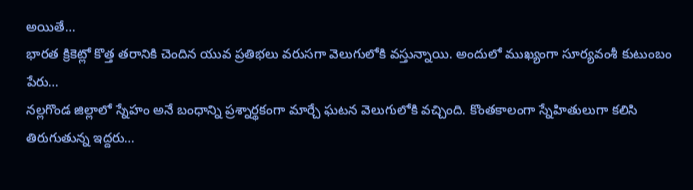అయితే…
భారత క్రికెట్లో కొత్త తరానికి చెందిన యువ ప్రతిభలు వరుసగా వెలుగులోకి వస్తున్నాయి. అందులో ముఖ్యంగా సూర్యవంశీ కుటుంబం పేరు…
నల్లగొండ జిల్లాలో స్నేహం అనే బంధాన్ని ప్రశ్నార్థకంగా మార్చే ఘటన వెలుగులోకి వచ్చింది. కొంతకాలంగా స్నేహితులుగా కలిసి తిరుగుతున్న ఇద్దరు…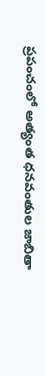ప్రపంచంలో అత్యంత ధనవంతుల జాబితా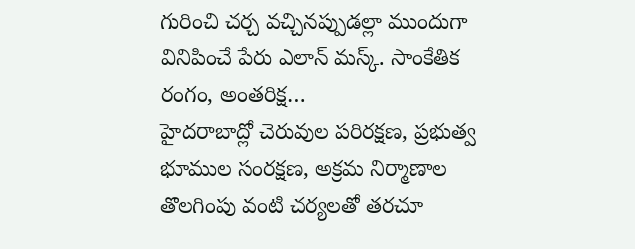గురించి చర్చ వచ్చినప్పుడల్లా ముందుగా వినిపించే పేరు ఎలాన్ మస్క్. సాంకేతిక రంగం, అంతరిక్ష…
హైదరాబాద్లో చెరువుల పరిరక్షణ, ప్రభుత్వ భూముల సంరక్షణ, అక్రమ నిర్మాణాల తొలగింపు వంటి చర్యలతో తరచూ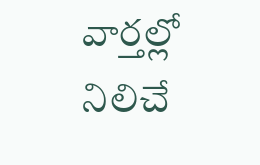వార్తల్లో నిలిచే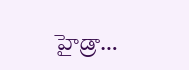హైడ్రా…